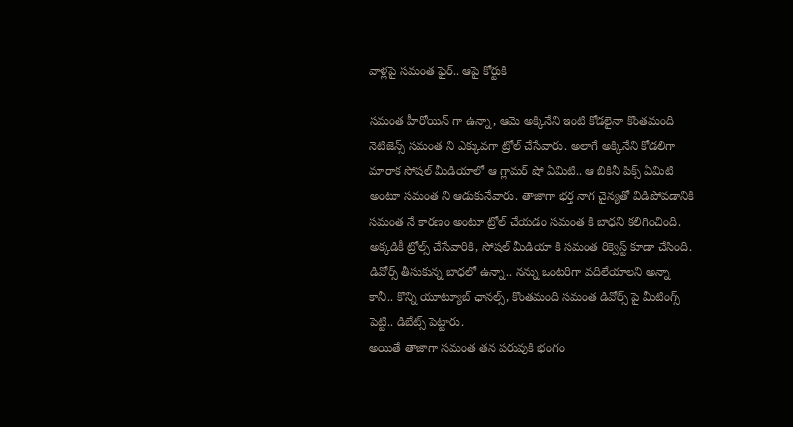వాళ్లపై సమంత ఫైర్.. ఆపై కోర్టుకి

సమంత హీరోయిన్ గా ఉన్నా, ఆమె అక్కినేని ఇంటి కోడలైనా కొంతమంది నెటిజెన్స్ సమంత ని ఎక్కువగా ట్రోల్ చేసేవారు. అలాగే అక్కినేని కోడలిగా మారాక సోషల్ మీడియాలో ఆ గ్లామర్ షో ఏమిటి.. ఆ బికినీ పిక్స్ ఏమిటి అంటూ సమంత ని ఆడుకునేవారు. తాజాగా భర్త నాగ చైన్యతో విడిపోవడానికి సమంత నే కారణం అంటూ ట్రోల్ చేయడం సమంత కి బాధని కలిగించింది. అక్కడికీ ట్రోల్స్ చేసేవారికి, సోషల్ మీడియా కి సమంత రిక్వెస్ట్ కూడా చేసింది. డివోర్స్ తీసుకున్న బాధలో ఉన్నా.. నన్ను ఒంటరిగా వదిలేయాలని అన్నా కానీ.. కొన్ని యూట్యూబ్ ఛానల్స్, కొంతమంది సమంత డివోర్స్ పై మీటింగ్స్ పెట్టి.. డిబేట్స్ పెట్టారు.
అయితే తాజాగా సమంత తన పరువుకి భంగం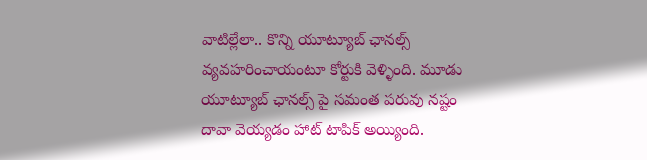వాటిల్లేలా.. కొన్ని యూట్యూబ్ ఛానల్స్ వ్యవహరించాయంటూ కోర్టుకి వెళ్ళింది. మూడు యూట్యూబ్ ఛానల్స్ పై సమంత పరువు నష్టం దావా వెయ్యడం హాట్ టాపిక్ అయ్యింది.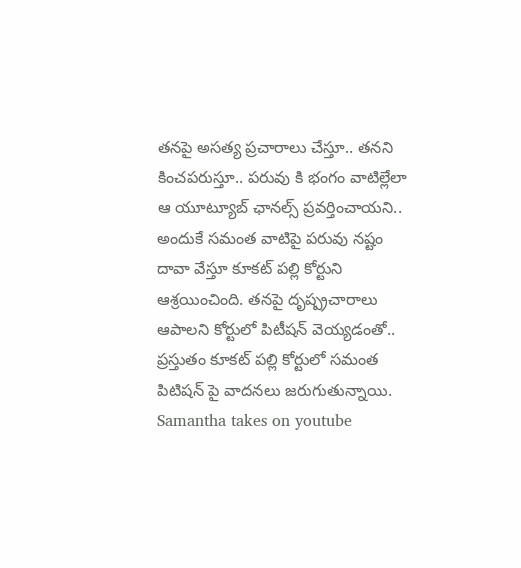తనపై అసత్య ప్రచారాలు చేస్తూ.. తనని కించపరుస్తూ.. పరువు కి భంగం వాటిల్లేలా ఆ యూట్యూబ్ ఛానల్స్ ప్రవర్తించాయని.. అందుకే సమంత వాటిపై పరువు నష్టం దావా వేస్తూ కూకట్ పల్లి కోర్టుని ఆశ్రయించింది. తనపై దృష్ప్రచారాలు ఆపాలని కోర్టులో పిటీషన్ వెయ్యడంతో.. ప్రస్తుతం కూకట్ పల్లి కోర్టులో సమంత పిటిషన్ పై వాదనలు జరుగుతున్నాయి.
Samantha takes on youtube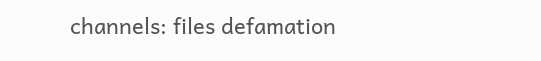channels: files defamation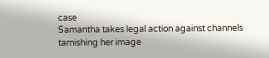case
Samantha takes legal action against channels tarnishing her image